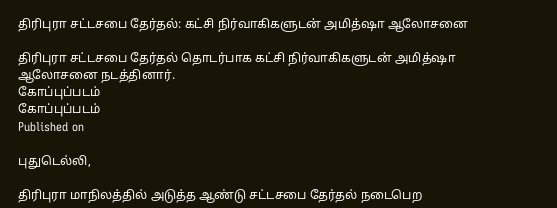திரிபுரா சட்டசபை தேர்தல்: கட்சி நிர்வாகிகளுடன் அமித்ஷா ஆலோசனை

திரிபுரா சட்டசபை தேர்தல் தொடர்பாக கட்சி நிர்வாகிகளுடன் அமித்ஷா ஆலோசனை நடத்தினார்.
கோப்புப்படம்
கோப்புப்படம்
Published on

புதுடெல்லி,

திரிபுரா மாநிலத்தில் அடுத்த ஆண்டு சட்டசபை தேர்தல் நடைபெற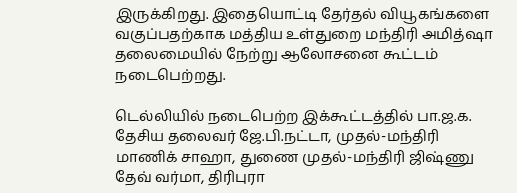இருக்கிறது. இதையொட்டி தேர்தல் வியூகங்களை வகுப்பதற்காக மத்திய உள்துறை மந்திரி அமித்ஷா தலைமையில் நேற்று ஆலோசனை கூட்டம் நடைபெற்றது.

டெல்லியில் நடைபெற்ற இக்கூட்டத்தில் பா.ஜ.க. தேசிய தலைவர் ஜே.பி.நட்டா, முதல்-மந்திரி மாணிக் சாஹா, துணை முதல்-மந்திரி ஜிஷ்ணு தேவ் வர்மா, திரிபுரா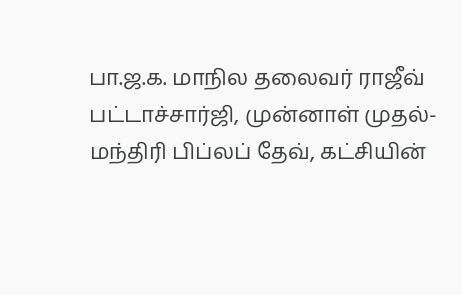பா.ஜ.க. மாநில தலைவர் ராஜீவ் பட்டாச்சார்ஜி, முன்னாள் முதல்-மந்திரி பிப்லப் தேவ், கட்சியின்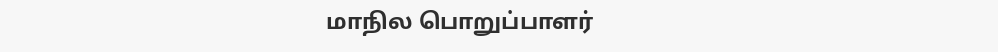மாநில பொறுப்பாளர்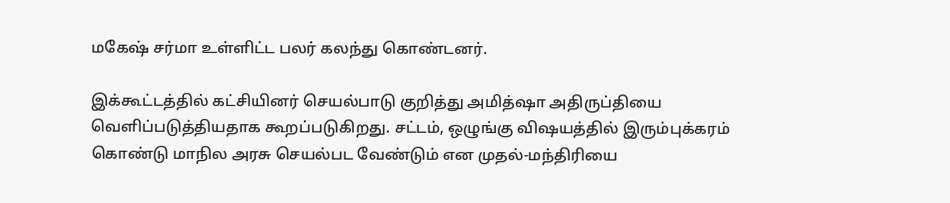மகேஷ் சர்மா உள்ளிட்ட பலர் கலந்து கொண்டனர்.

இக்கூட்டத்தில் கட்சியினர் செயல்பாடு குறித்து அமித்ஷா அதிருப்தியை வெளிப்படுத்தியதாக கூறப்படுகிறது. சட்டம், ஒழுங்கு விஷயத்தில் இரும்புக்கரம் கொண்டு மாநில அரசு செயல்பட வேண்டும் என முதல்-மந்திரியை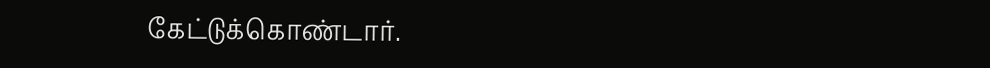கேட்டுக்கொண்டார்.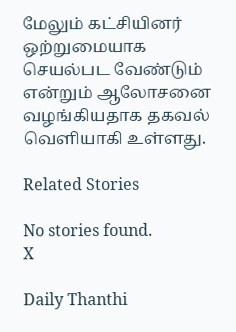மேலும் கட்சியினர் ஒற்றுமையாக செயல்பட வேண்டும் என்றும் ஆலோசனை வழங்கியதாக தகவல் வெளியாகி உள்ளது.

Related Stories

No stories found.
X

Daily Thanthi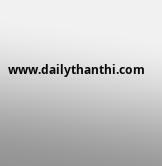www.dailythanthi.com